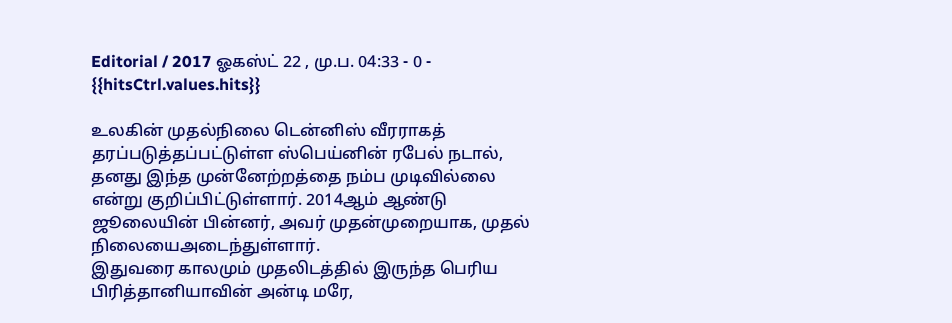Editorial / 2017 ஓகஸ்ட் 22 , மு.ப. 04:33 - 0 - {{hitsCtrl.values.hits}}

உலகின் முதல்நிலை டென்னிஸ் வீரராகத் தரப்படுத்தப்பட்டுள்ள ஸ்பெய்னின் ரபேல் நடால், தனது இந்த முன்னேற்றத்தை நம்ப முடிவில்லை என்று குறிப்பிட்டுள்ளார். 2014ஆம் ஆண்டு ஜூலையின் பின்னர், அவர் முதன்முறையாக, முதல் நிலையைஅடைந்துள்ளார்.
இதுவரை காலமும் முதலிடத்தில் இருந்த பெரிய பிரித்தானியாவின் அன்டி மரே,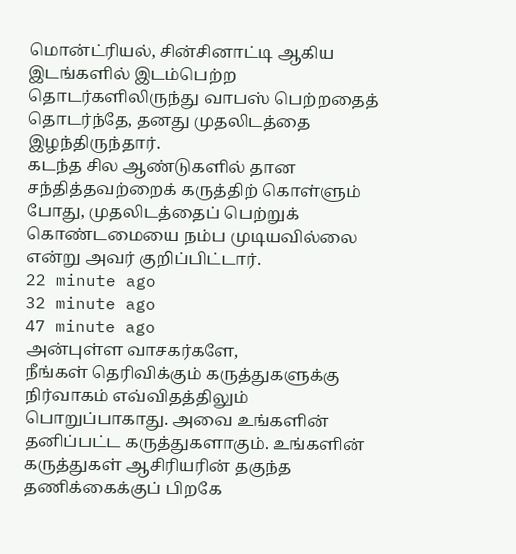மொன்ட்ரியல், சின்சினாட்டி ஆகிய இடங்களில் இடம்பெற்ற தொடர்களிலிருந்து வாபஸ் பெற்றதைத் தொடர்ந்தே, தனது முதலிடத்தை இழந்திருந்தார்.
கடந்த சில ஆண்டுகளில் தான சந்தித்தவற்றைக் கருத்திற் கொள்ளும் போது, முதலிடத்தைப் பெற்றுக் கொண்டமையை நம்ப முடியவில்லை என்று அவர் குறிப்பிட்டார்.
22 minute ago
32 minute ago
47 minute ago
அன்புள்ள வாசகர்களே,
நீங்கள் தெரிவிக்கும் கருத்துகளுக்கு நிர்வாகம் எவ்விதத்திலும் பொறுப்பாகாது. அவை உங்களின் தனிப்பட்ட கருத்துகளாகும். உங்களின் கருத்துகள் ஆசிரியரின் தகுந்த தணிக்கைக்குப் பிறகே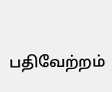பதிவேற்றம்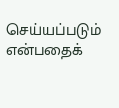செய்யப்படும் என்பதைக்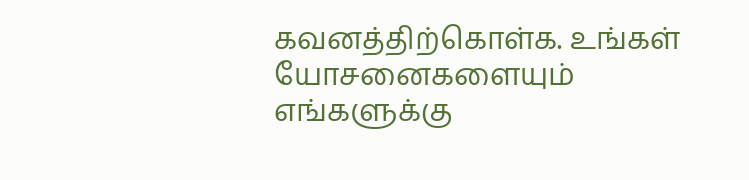கவனத்திற்கொள்க. உங்கள் யோசனைகளையும் எங்களுக்கு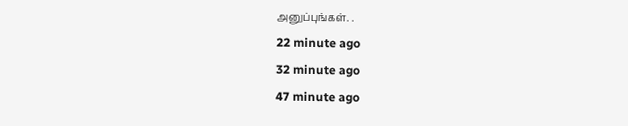அனுப்புங்கள். .
22 minute ago
32 minute ago
47 minute ago